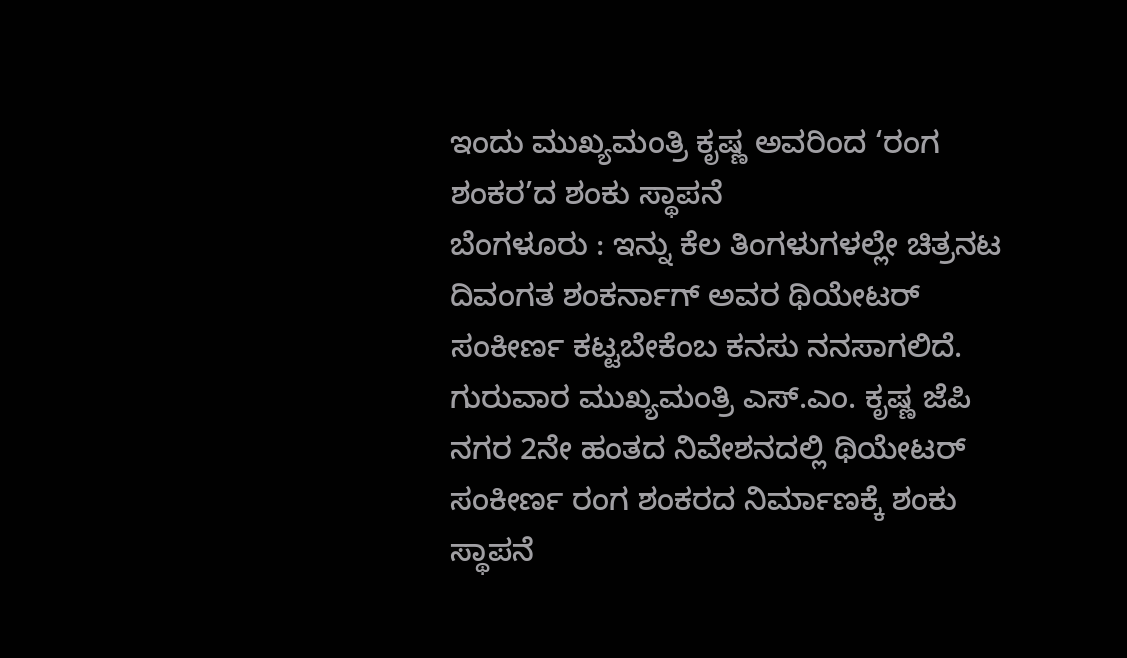ಇಂದು ಮುಖ್ಯಮಂತ್ರಿ ಕೃಷ್ಣ ಅವರಿಂದ ‘ರಂಗ ಶಂಕರ’ದ ಶಂಕು ಸ್ಥಾಪನೆ
ಬೆಂಗಳೂರು : ಇನ್ನು ಕೆಲ ತಿಂಗಳುಗಳಲ್ಲೇ ಚಿತ್ರನಟ ದಿವಂಗತ ಶಂಕರ್ನಾಗ್ ಅವರ ಥಿಯೇಟರ್ ಸಂಕೀರ್ಣ ಕಟ್ಟಬೇಕೆಂಬ ಕನಸು ನನಸಾಗಲಿದೆ. ಗುರುವಾರ ಮುಖ್ಯಮಂತ್ರಿ ಎಸ್.ಎಂ. ಕೃಷ್ಣ ಜೆಪಿ ನಗರ 2ನೇ ಹಂತದ ನಿವೇಶನದಲ್ಲಿ ಥಿಯೇಟರ್ ಸಂಕೀರ್ಣ ರಂಗ ಶಂಕರದ ನಿರ್ಮಾಣಕ್ಕೆ ಶಂಕು ಸ್ಥಾಪನೆ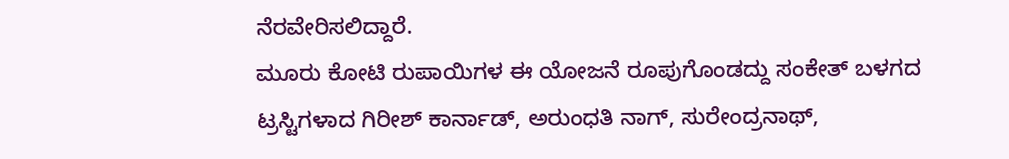ನೆರವೇರಿಸಲಿದ್ದಾರೆ.
ಮೂರು ಕೋಟಿ ರುಪಾಯಿಗಳ ಈ ಯೋಜನೆ ರೂಪುಗೊಂಡದ್ದು ಸಂಕೇತ್ ಬಳಗದ ಟ್ರಸ್ಟಿಗಳಾದ ಗಿರೀಶ್ ಕಾರ್ನಾಡ್, ಅರುಂಧತಿ ನಾಗ್, ಸುರೇಂದ್ರನಾಥ್,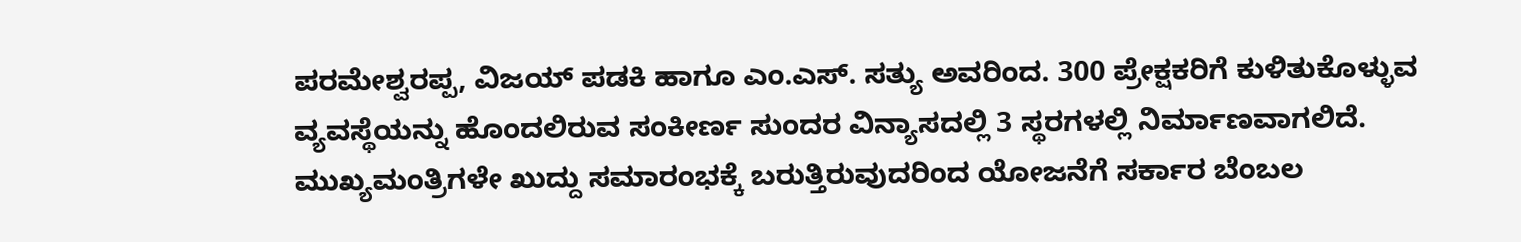ಪರಮೇಶ್ವರಪ್ಪ, ವಿಜಯ್ ಪಡಕಿ ಹಾಗೂ ಎಂ.ಎಸ್. ಸತ್ಯು ಅವರಿಂದ. 300 ಪ್ರೇಕ್ಷಕರಿಗೆ ಕುಳಿತುಕೊಳ್ಳುವ ವ್ಯವಸ್ಥೆಯನ್ನು ಹೊಂದಲಿರುವ ಸಂಕೀರ್ಣ ಸುಂದರ ವಿನ್ಯಾಸದಲ್ಲಿ 3 ಸ್ಥರಗಳಲ್ಲಿ ನಿರ್ಮಾಣವಾಗಲಿದೆ.
ಮುಖ್ಯಮಂತ್ರಿಗಳೇ ಖುದ್ದು ಸಮಾರಂಭಕ್ಕೆ ಬರುತ್ತಿರುವುದರಿಂದ ಯೋಜನೆಗೆ ಸರ್ಕಾರ ಬೆಂಬಲ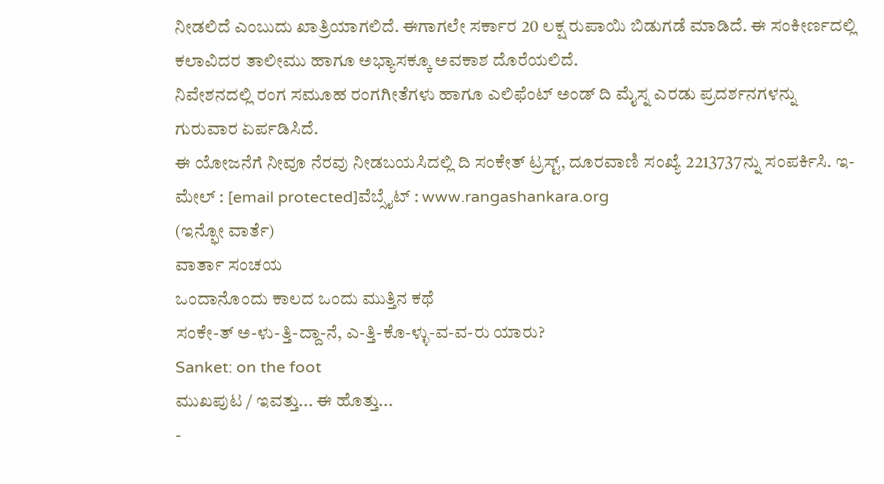ನೀಡಲಿದೆ ಎಂಬುದು ಖಾತ್ರಿಯಾಗಲಿದೆ. ಈಗಾಗಲೇ ಸರ್ಕಾರ 20 ಲಕ್ಷ ರುಪಾಯಿ ಬಿಡುಗಡೆ ಮಾಡಿದೆ. ಈ ಸಂಕೀರ್ಣದಲ್ಲಿ ಕಲಾವಿದರ ತಾಲೀಮು ಹಾಗೂ ಅಭ್ಯಾಸಕ್ಕೂ ಅವಕಾಶ ದೊರೆಯಲಿದೆ.
ನಿವೇಶನದಲ್ಲಿ ರಂಗ ಸಮೂಹ ರಂಗಗೀತೆಗಳು ಹಾಗೂ ಎಲಿಫೆಂಟ್ ಅಂಡ್ ದಿ ಮೈಸ್ನ ಎರಡು ಪ್ರದರ್ಶನಗಳನ್ನು ಗುರುವಾರ ಏರ್ಪಡಿಸಿದೆ.
ಈ ಯೋಜನೆಗೆ ನೀವೂ ನೆರವು ನೀಡಬಯಸಿದಲ್ಲಿ ದಿ ಸಂಕೇತ್ ಟ್ರಸ್ಟ್, ದೂರವಾಣಿ ಸಂಖ್ಯೆ 2213737ನ್ನು ಸಂಪರ್ಕಿಸಿ. ಇ- ಮೇಲ್ : [email protected]ವೆಬ್ಸೈಟ್ : www.rangashankara.org
(ಇನ್ಫೋ ವಾರ್ತೆ)
ವಾರ್ತಾ ಸಂಚಯ
ಒಂದಾನೊಂದು ಕಾಲದ ಒಂದು ಮುತ್ತಿನ ಕಥೆ
ಸಂಕೇ-ತ್ ಅ-ಳು-ತ್ತಿ-ದ್ದಾ-ನೆ, ಎ-ತ್ತಿ-ಕೊ-ಳ್ಳು-ವ-ವ-ರು ಯಾರು?
Sanket: on the foot
ಮುಖಪುಟ / ಇವತ್ತು... ಈ ಹೊತ್ತು...
-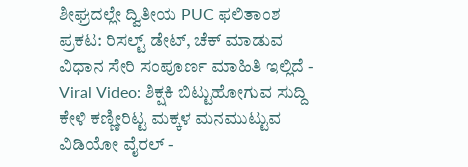ಶೀಘ್ರದಲ್ಲೇ ದ್ವಿತೀಯ PUC ಫಲಿತಾಂಶ ಪ್ರಕಟ: ರಿಸಲ್ಟ್ ಡೇಟ್, ಚೆಕ್ ಮಾಡುವ ವಿಧಾನ ಸೇರಿ ಸಂಪೂರ್ಣ ಮಾಹಿತಿ ಇಲ್ಲಿದೆ -
Viral Video: ಶಿಕ್ಷಕಿ ಬಿಟ್ಟುಹೋಗುವ ಸುದ್ದಿ ಕೇಳಿ ಕಣ್ಣೀರಿಟ್ಟ ಮಕ್ಕಳ ಮನಮುಟ್ಟುವ ವಿಡಿಯೋ ವೈರಲ್ -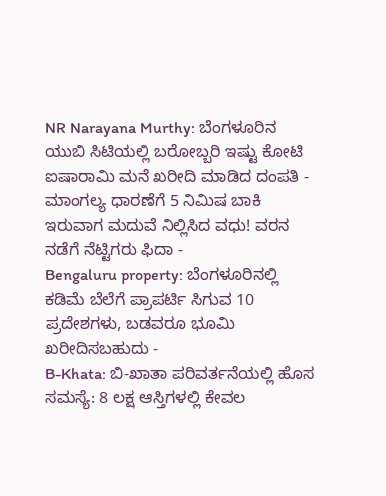NR Narayana Murthy: ಬೆಂಗಳೂರಿನ ಯುಬಿ ಸಿಟಿಯಲ್ಲಿ ಬರೋಬ್ಬರಿ ಇಷ್ಟು ಕೋಟಿ ಐಷಾರಾಮಿ ಮನೆ ಖರೀದಿ ಮಾಡಿದ ದಂಪತಿ -
ಮಾಂಗಲ್ಯ ಧಾರಣೆಗೆ 5 ನಿಮಿಷ ಬಾಕಿ ಇರುವಾಗ ಮದುವೆ ನಿಲ್ಲಿಸಿದ ವಧು! ವರನ ನಡೆಗೆ ನೆಟ್ಟಿಗರು ಫಿದಾ -
Bengaluru property: ಬೆಂಗಳೂರಿನಲ್ಲಿ ಕಡಿಮೆ ಬೆಲೆಗೆ ಪ್ರಾಪರ್ಟಿ ಸಿಗುವ 10 ಪ್ರದೇಶಗಳು, ಬಡವರೂ ಭೂಮಿ ಖರೀದಿಸಬಹುದು -
B-Khata: ಬಿ-ಖಾತಾ ಪರಿವರ್ತನೆಯಲ್ಲಿ ಹೊಸ ಸಮಸ್ಯೆ: 8 ಲಕ್ಷ ಆಸ್ತಿಗಳಲ್ಲಿ ಕೇವಲ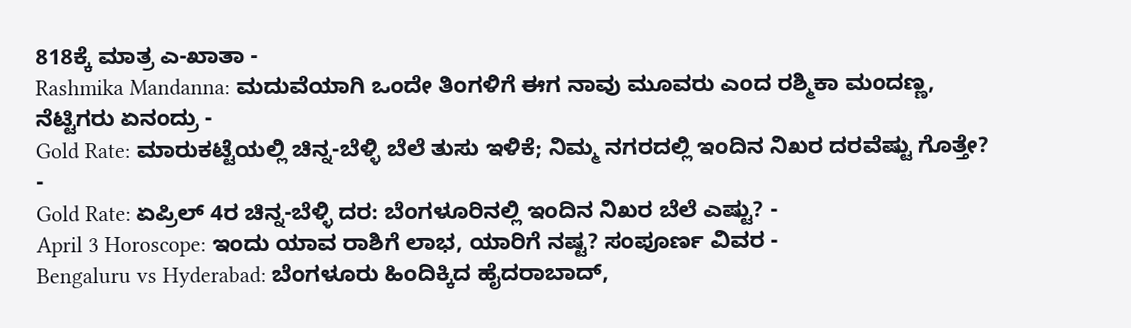818ಕ್ಕೆ ಮಾತ್ರ ಎ-ಖಾತಾ -
Rashmika Mandanna: ಮದುವೆಯಾಗಿ ಒಂದೇ ತಿಂಗಳಿಗೆ ಈಗ ನಾವು ಮೂವರು ಎಂದ ರಶ್ಮಿಕಾ ಮಂದಣ್ಣ, ನೆಟ್ಟಿಗರು ಏನಂದ್ರು -
Gold Rate: ಮಾರುಕಟ್ಟೆಯಲ್ಲಿ ಚಿನ್ನ-ಬೆಳ್ಳಿ ಬೆಲೆ ತುಸು ಇಳಿಕೆ; ನಿಮ್ಮ ನಗರದಲ್ಲಿ ಇಂದಿನ ನಿಖರ ದರವೆಷ್ಟು ಗೊತ್ತೇ? -
Gold Rate: ಏಪ್ರಿಲ್ 4ರ ಚಿನ್ನ-ಬೆಳ್ಳಿ ದರ: ಬೆಂಗಳೂರಿನಲ್ಲಿ ಇಂದಿನ ನಿಖರ ಬೆಲೆ ಎಷ್ಟು? -
April 3 Horoscope: ಇಂದು ಯಾವ ರಾಶಿಗೆ ಲಾಭ, ಯಾರಿಗೆ ನಷ್ಟ? ಸಂಪೂರ್ಣ ವಿವರ -
Bengaluru vs Hyderabad: ಬೆಂಗಳೂರು ಹಿಂದಿಕ್ಕಿದ ಹೈದರಾಬಾದ್,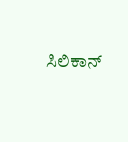ಸಿಲಿಕಾನ್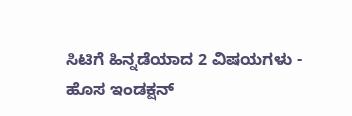ಸಿಟಿಗೆ ಹಿನ್ನಡೆಯಾದ 2 ವಿಷಯಗಳು -
ಹೊಸ ಇಂಡಕ್ಷನ್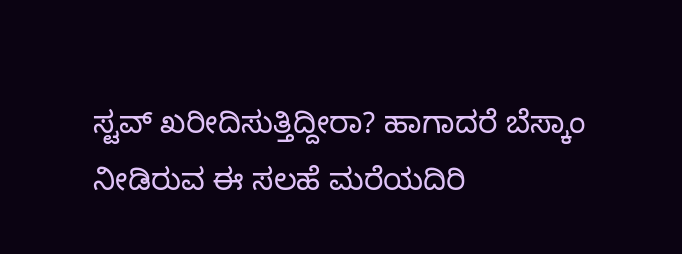ಸ್ಟವ್ ಖರೀದಿಸುತ್ತಿದ್ದೀರಾ? ಹಾಗಾದರೆ ಬೆಸ್ಕಾಂ ನೀಡಿರುವ ಈ ಸಲಹೆ ಮರೆಯದಿರಿ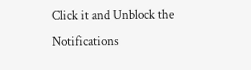Click it and Unblock the Notifications